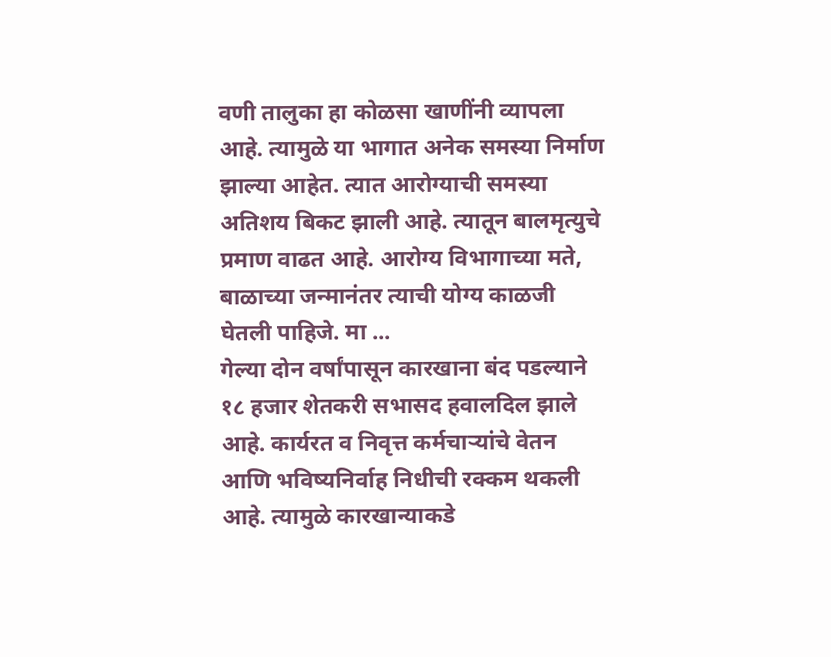वणी तालुका हा कोळसा खाणींनी व्यापला आहे. त्यामुळे या भागात अनेक समस्या निर्माण झाल्या आहेत. त्यात आरोग्याची समस्या अतिशय बिकट झाली आहे. त्यातून बालमृत्युचे प्रमाण वाढत आहे. आरोग्य विभागाच्या मते, बाळाच्या जन्मानंतर त्याची योग्य काळजी घेतली पाहिजे. मा ...
गेल्या दोन वर्षांपासून कारखाना बंद पडल्याने १८ हजार शेतकरी सभासद हवालदिल झाले आहे. कार्यरत व निवृत्त कर्मचाऱ्यांचे वेतन आणि भविष्यनिर्वाह निधीची रक्कम थकली आहे. त्यामुळे कारखान्याकडे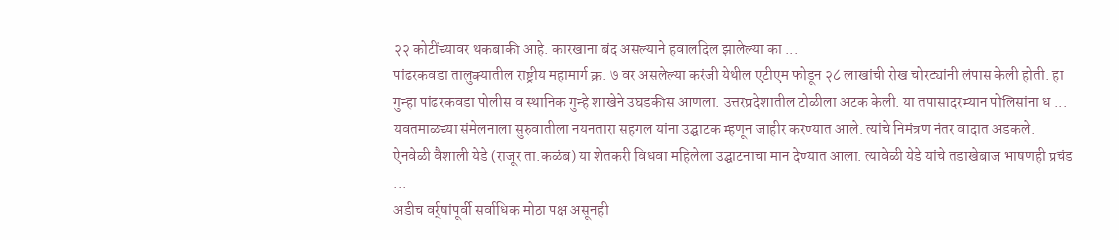२२ कोटींच्यावर थकबाकी आहे. कारखाना बंद असल्याने हवालदिल झालेल्या का ...
पांढरकवडा तालुक्यातील राष्ट्रीय महामार्ग क्र. ७ वर असलेल्या करंजी येथील एटीएम फोडून २८ लाखांची रोख चोरट्यांनी लंपास केली होती. हा गुन्हा पांढरकवडा पोलीस व स्थानिक गुन्हे शाखेने उघडकीस आणला. उत्तरप्रदेशातील टोळीला अटक केली. या तपासादरम्यान पोलिसांना ध ...
यवतमाळच्या संमेलनाला सुरुवातीला नयनतारा सहगल यांना उद्घाटक म्हणून जाहीर करण्यात आले. त्यांचे निमंत्रण नंतर वादात अडकले. ऐनवेळी वैशाली येडे (राजूर ता.कळंब) या शेतकरी विधवा महिलेला उद्घाटनाचा मान देण्यात आला. त्यावेळी येडे यांचे तडाखेबाज भाषणही प्रचंड ...
अडीच वर्र्षांपूर्वी सर्वाधिक मोठा पक्ष असूनही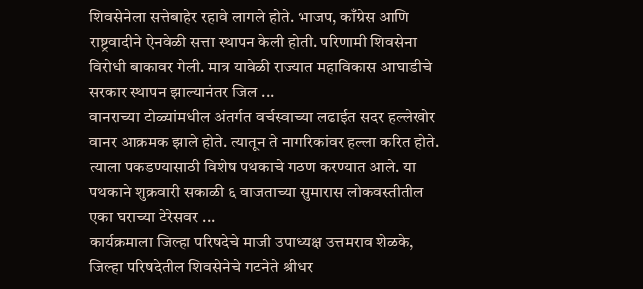शिवसेनेला सत्तेबाहेर रहावे लागले होते. भाजप, काँग्रेस आणि राष्ट्रवादीने ऐनवेळी सत्ता स्थापन केली होती. परिणामी शिवसेना विरोधी बाकावर गेली. मात्र यावेळी राज्यात महाविकास आघाडीचे सरकार स्थापन झाल्यानंतर जिल ...
वानराच्या टोळ्यांमधील अंतर्गत वर्चस्वाच्या लढाईत सदर हल्लेखोर वानर आक्रमक झाले होते. त्यातून ते नागरिकांवर हल्ला करित होते. त्याला पकडण्यासाठी विशेष पथकाचे गठण करण्यात आले. या पथकाने शुक्रवारी सकाळी ६ वाजताच्या सुमारास लोकवस्तीतील एका घराच्या टेरेसवर ...
कार्यक्रमाला जिल्हा परिषदेचे माजी उपाध्यक्ष उत्तमराव शेळके, जिल्हा परिषदेतील शिवसेनेचे गटनेते श्रीधर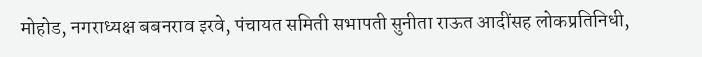मोहोड, नगराध्यक्ष बबनराव इरवे, पंचायत समिती सभापती सुनीता राऊत आदींसह लोकप्रतिनिधी,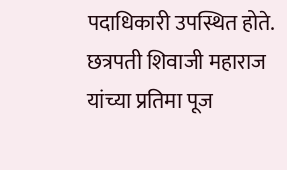पदाधिकारी उपस्थित होते. छत्रपती शिवाजी महाराज यांच्या प्रतिमा पूज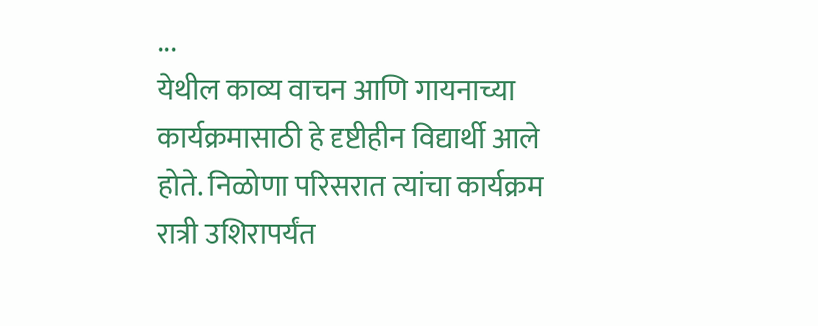...
येथील काव्य वाचन आणि गायनाच्या कार्यक्रमासाठी हे दृष्टीहीन विद्यार्थी आले होते. निळोणा परिसरात त्यांचा कार्यक्रम रात्री उशिरापर्यंत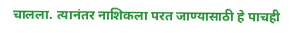चालला. त्यानंतर नाशिकला परत जाण्यासाठी हे पाचही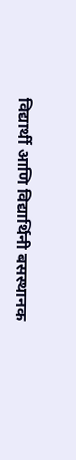विद्यार्थी आणि विद्यार्थिनी बसस्थानक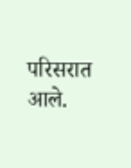परिसरात आले.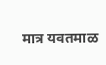मात्र यवतमाळ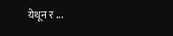येथून र ...